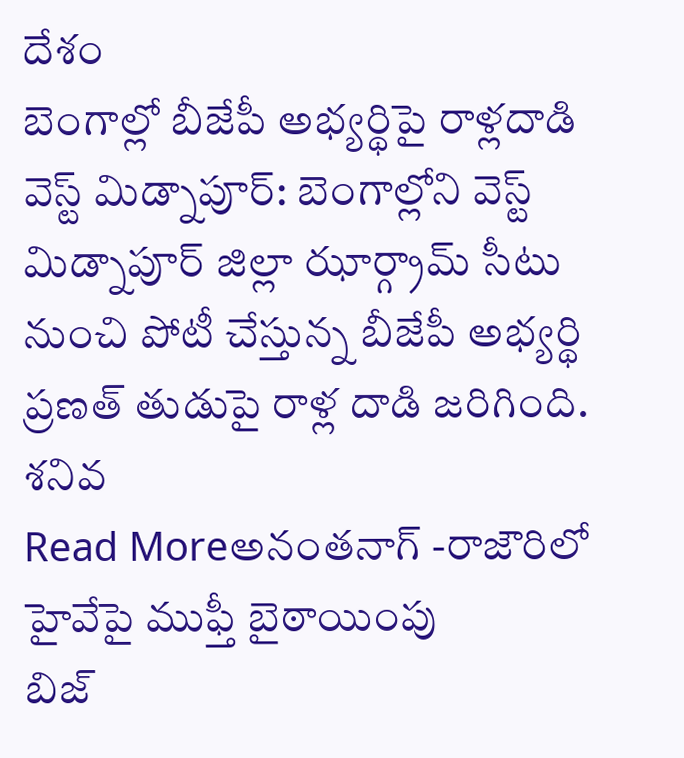దేశం
బెంగాల్లో బీజేపీ అభ్యర్థిపై రాళ్లదాడి
వెస్ట్ మిడ్నాపూర్: బెంగాల్లోని వెస్ట్ మిడ్నాపూర్ జిల్లా ఝార్గ్రామ్ సీటు నుంచి పోటీ చేస్తున్న బీజేపీ అభ్యర్థి ప్రణత్ తుడుపై రాళ్ల దాడి జరిగింది. శనివ
Read Moreఅనంతనాగ్ -రాజౌరిలో హైవేపై ముఫ్తీ బైఠాయింపు
బిజ్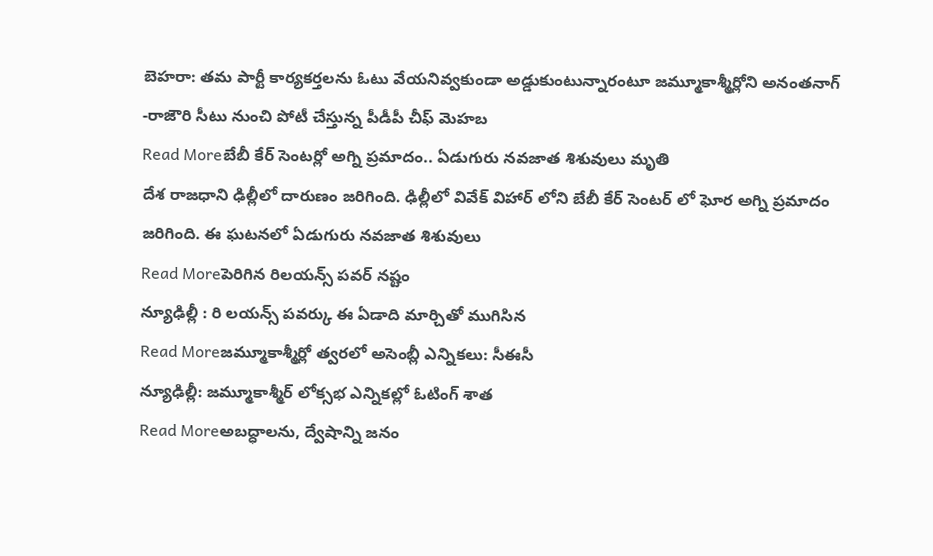బెహరా: తమ పార్టీ కార్యకర్తలను ఓటు వేయనివ్వకుండా అడ్డుకుంటున్నారంటూ జమ్మూకాశ్మీర్లోని అనంతనాగ్ -రాజౌరి సీటు నుంచి పోటీ చేస్తున్న పీడీపీ చీఫ్ మెహబ
Read Moreబేబీ కేర్ సెంటర్లో అగ్ని ప్రమాదం.. ఏడుగురు నవజాత శిశువులు మృతి
దేశ రాజధాని ఢిల్లీలో దారుణం జరిగింది. ఢిల్లీలో వివేక్ విహార్ లోని బేబీ కేర్ సెంటర్ లో ఘోర అగ్ని ప్రమాదం జరిగింది. ఈ ఘటనలో ఏడుగురు నవజాత శిశువులు
Read Moreపెరిగిన రిలయన్స్ పవర్ నష్టం
న్యూఢిల్లీ : రి లయన్స్ పవర్కు ఈ ఏడాది మార్చితో ముగిసిన
Read Moreజమ్మూకాశ్మీర్లో త్వరలో అసెంబ్లీ ఎన్నికలు: సీఈసీ
న్యూఢిల్లీ: జమ్మూకాశ్మీర్ లోక్సభ ఎన్నికల్లో ఓటింగ్ శాత
Read Moreఅబద్ధాలను, ద్వేషాన్ని జనం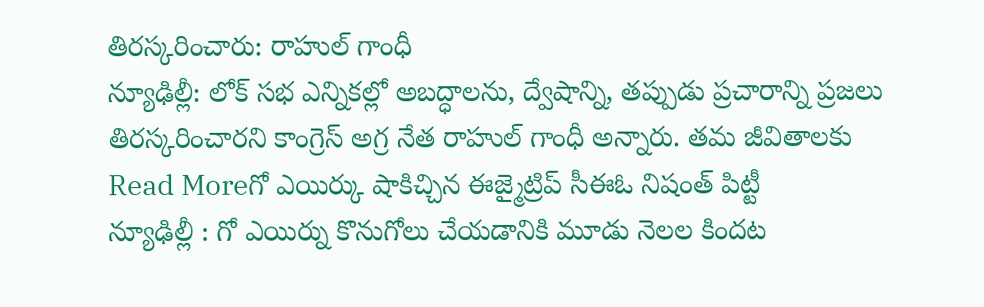తిరస్కరించారు: రాహుల్ గాంధీ
న్యూఢిల్లీ: లోక్ సభ ఎన్నికల్లో అబద్ధాలను, ద్వేషాన్ని, తప్పుడు ప్రచారాన్ని ప్రజలు తిరస్కరించారని కాంగ్రెస్ అగ్ర నేత రాహుల్ గాంధీ అన్నారు. తమ జీవితాలకు
Read Moreగో ఎయిర్కు షాకిచ్చిన ఈజ్మైట్రిప్ సీఈఓ నిషంత్ పిట్టీ
న్యూఢిల్లీ : గో ఎయిర్ను కొనుగోలు చేయడానికి మూడు నెలల కిందట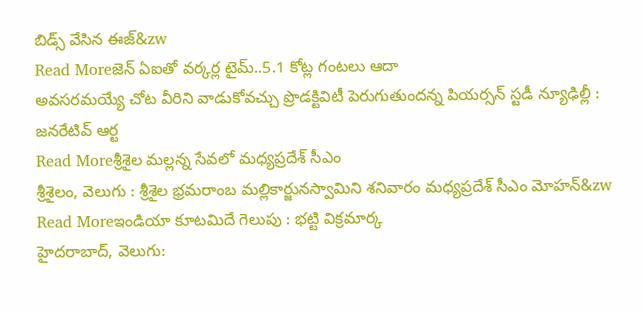బిడ్స్ వేసిన ఈజ్&zw
Read Moreజెన్ ఏఐతో వర్కర్ల టైమ్..5.1 కోట్ల గంటలు ఆదా
అవసరమయ్యే చోట వీరిని వాడుకోవచ్చు ప్రొడక్టివిటీ పెరుగుతుందన్న పియర్సన్ స్టడీ న్యూఢిల్లీ : జనరేటివ్ ఆర్ట
Read Moreశ్రీశైల మల్లన్న సేవలో మధ్యప్రదేశ్ సీఎం
శ్రీశైలం, వెలుగు : శ్రీశైల భ్రమరాంబ మల్లికార్జునస్వామిని శనివారం మధ్యప్రదేశ్ సీఎం మోహన్&zw
Read Moreఇండియా కూటమిదే గెలుపు : భట్టి విక్రమార్క
హైదరాబాద్, వెలుగు: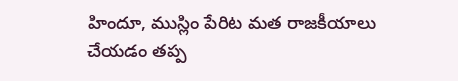హిందూ, ముస్లిం పేరిట మత రాజకీయాలు చేయడం తప్ప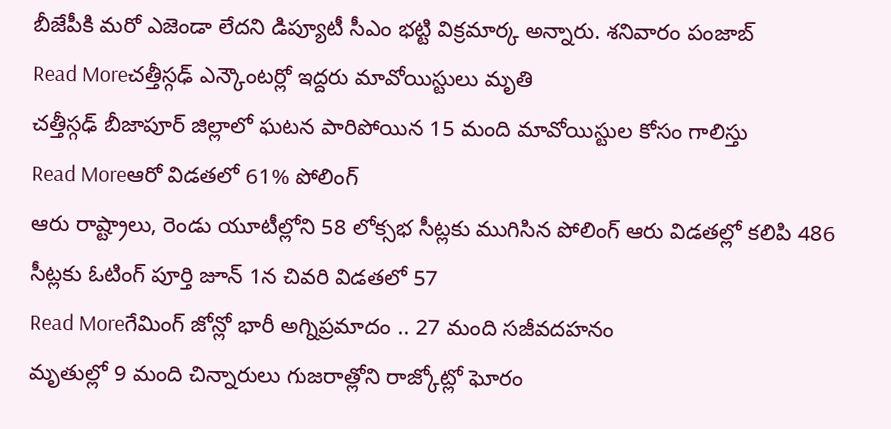బీజేపీకి మరో ఎజెండా లేదని డిప్యూటీ సీఎం భట్టి విక్రమార్క అన్నారు. శనివారం పంజాబ్
Read Moreచత్తీస్గఢ్ ఎన్కౌంటర్లో ఇద్దరు మావోయిస్టులు మృతి
చత్తీస్గఢ్ బీజాపూర్ జిల్లాలో ఘటన పారిపోయిన 15 మంది మావోయిస్టుల కోసం గాలిస్తు
Read Moreఆరో విడతలో 61% పోలింగ్
ఆరు రాష్ట్రాలు, రెండు యూటీల్లోని 58 లోక్సభ సీట్లకు ముగిసిన పోలింగ్ ఆరు విడతల్లో కలిపి 486 సీట్లకు ఓటింగ్ పూర్తి జూన్ 1న చివరి విడతలో 57
Read Moreగేమింగ్ జోన్లో భారీ అగ్నిప్రమాదం .. 27 మంది సజీవదహనం
మృతుల్లో 9 మంది చిన్నారులు గుజరాత్లోని రాజ్కోట్లో ఘోరం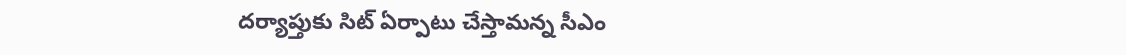దర్యాప్తుకు సిట్ ఏర్పాటు చేస్తామన్న సీఎం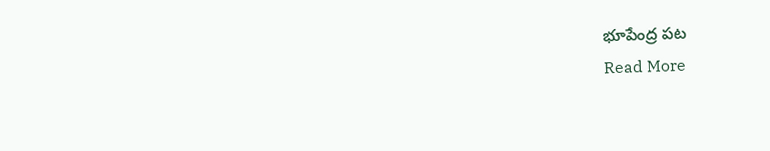భూపేంద్ర పట
Read More